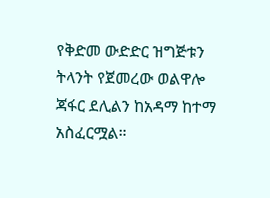የቅድመ ውድድር ዝግጅቱን ትላንት የጀመረው ወልዋሎ ጃፋር ደሊልን ከአዳማ ከተማ አስፈርሟል።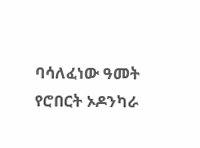ባሳለፈነው ዓመት የሮበርት ኦዶንካራ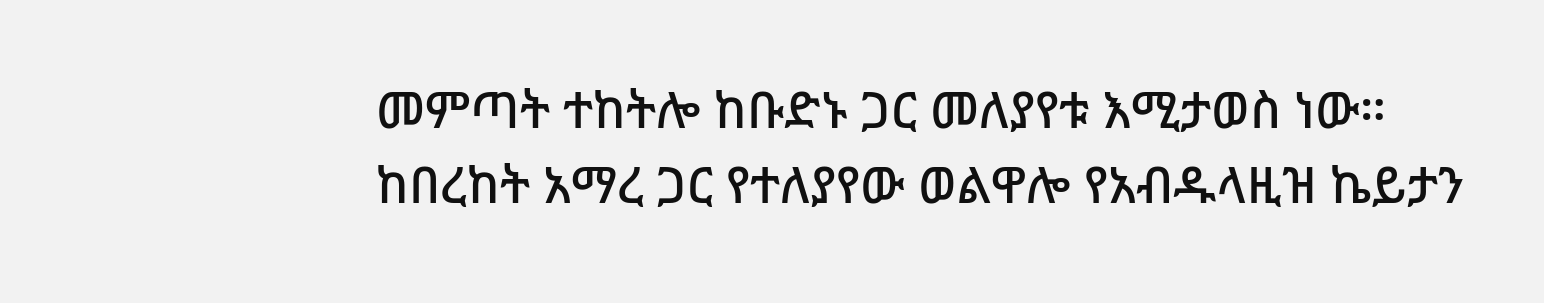መምጣት ተከትሎ ከቡድኑ ጋር መለያየቱ እሚታወስ ነው።
ከበረከት አማረ ጋር የተለያየው ወልዋሎ የአብዱላዚዝ ኬይታን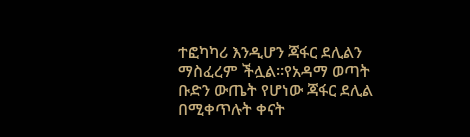ተፎካካሪ እንዲሆን ጃፋር ደሊልን ማስፈረም ችሏል።የአዳማ ወጣት ቡድን ውጤት የሆነው ጃፋር ደሊል በሚቀጥሉት ቀናት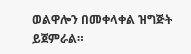ወልዋሎን በመቀላቀል ዝግጅት ይጀምራል።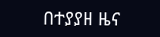በተያያዘ ዜና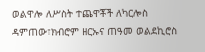ወልዋሎ ለሥስት ተጨዋቾች ለካርሎስ ዳምጠው፣ክብሮም ዘርኡና ጠዓመ ወልደኪሮስ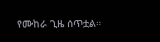የሙከራ ጊዜ ሰጥቷል።